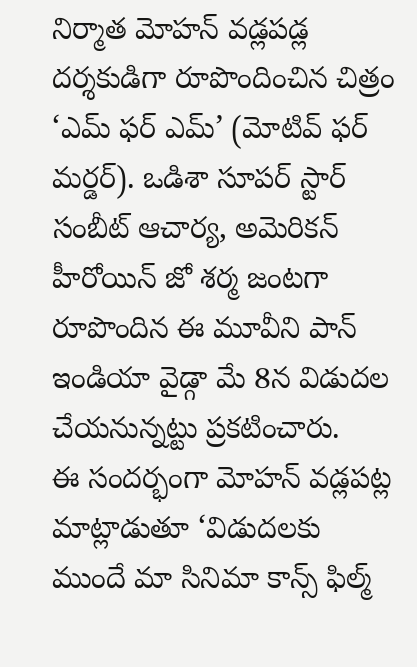నిర్మాత మోహన్ వడ్లపడ్ల దర్శకుడిగా రూపొందించిన చిత్రం ‘ఎమ్ ఫర్ ఎమ్’ (మోటివ్ ఫర్ మర్డర్). ఒడిశా సూపర్ స్టార్ సంబీట్ ఆచార్య, అమెరికన్ హీరోయిన్ జో శర్మ జంటగా రూపొందిన ఈ మూవీని పాన్ ఇండియా వైడ్గా మే 8న విడుదల చేయనున్నట్టు ప్రకటించారు.
ఈ సందర్భంగా మోహన్ వడ్లపట్ల మాట్లాడుతూ ‘విడుదలకు ముందే మా సినిమా కాన్స్ ఫిల్మ్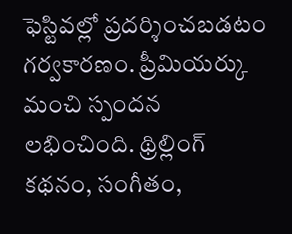ఫెస్టివల్లో ప్రదర్శించబడటం గర్వకారణం. ప్రీమియర్కు మంచి స్పందన లభించింది. థ్రిల్లింగ్ కథనం, సంగీతం,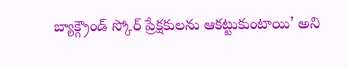బ్యాక్గ్రౌండ్ స్కోర్ ప్రేక్షకులను ఆకట్టుకుంటాయి’ అని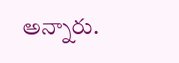అన్నారు.